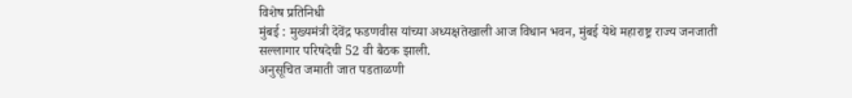विशेष प्रतिनिधी
मुंबई : मुख्यमंत्री देवेंद्र फडणवीस यांच्या अध्यक्षतेखाली आज विधान भवन, मुंबई येथे महाराष्ट्र राज्य जनजाती सल्लागार परिषदेची 52 वी बैठक झाली.
अनुसूचित जमाती जात पडताळणी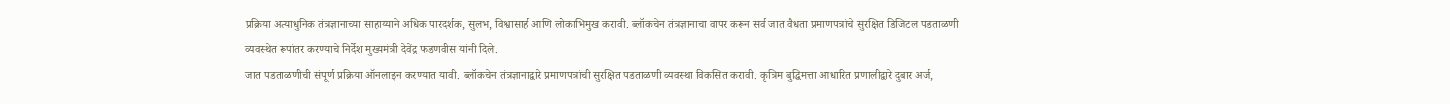प्रक्रिया अत्याधुनिक तंत्रज्ञानाच्या साहाय्याने अधिक पारदर्शक, सुलभ, विश्वासार्ह आणि लोकाभिमुख करावी. ब्लॉकचेन तंत्रज्ञानाचा वापर करून सर्व जात वैधता प्रमाणपत्रांचे सुरक्षित डिजिटल पडताळणी व्यवस्थेत रूपांतर करण्याचे निर्देश मुख्यमंत्री देवेंद्र फडणवीस यांनी दिले.
जात पडताळणीची संपूर्ण प्रक्रिया ऑनलाइन करण्यात यावी. ब्लॉकचेन तंत्रज्ञानाद्वारे प्रमाणपत्रांची सुरक्षित पडताळणी व्यवस्था विकसित करावी. कृत्रिम बुद्धिमत्ता आधारित प्रणालीद्वारे दुबार अर्ज,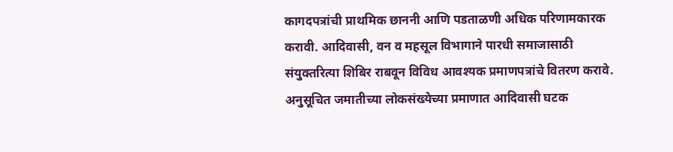कागदपत्रांची प्राथमिक छाननी आणि पडताळणी अधिक परिणामकारक करावी. आदिवासी, वन व महसूल विभागाने पारधी समाजासाठी संयुक्तरित्या शिबिर राबवून विविध आवश्यक प्रमाणपत्रांचे वितरण करावे. अनुसूचित जमातीच्या लोकसंख्येच्या प्रमाणात आदिवासी घटक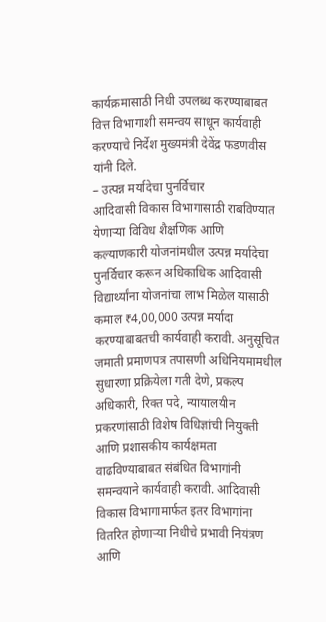कार्यक्रमासाठी निधी उपलब्ध करण्याबाबत वित्त विभागाशी समन्वय साधून कार्यवाही करण्याचे निर्देश मुख्यमंत्री देवेंद्र फडणवीस यांनी दिले.
– उत्पन्न मर्यादेचा पुनर्विचार
आदिवासी विकास विभागासाठी राबविण्यात येणाऱ्या विविध शैक्षणिक आणि कल्याणकारी योजनांमधील उत्पन्न मर्यादेचा पुनर्विचार करून अधिकाधिक आदिवासी विद्यार्थ्यांना योजनांचा लाभ मिळेल यासाठी कमाल ₹4,00,000 उत्पन्न मर्यादा करण्याबाबतची कार्यवाही करावी. अनुसूचित जमाती प्रमाणपत्र तपासणी अधिनियमामधील सुधारणा प्रक्रियेला गती देणे, प्रकल्प अधिकारी, रिक्त पदे, न्यायालयीन प्रकरणांसाठी विशेष विधिज्ञांची नियुक्ती आणि प्रशासकीय कार्यक्षमता वाढविण्याबाबत संबंधित विभागांनी समन्वयाने कार्यवाही करावी. आदिवासी विकास विभागामार्फत इतर विभागांना वितरित होणाऱ्या निधीचे प्रभावी नियंत्रण आणि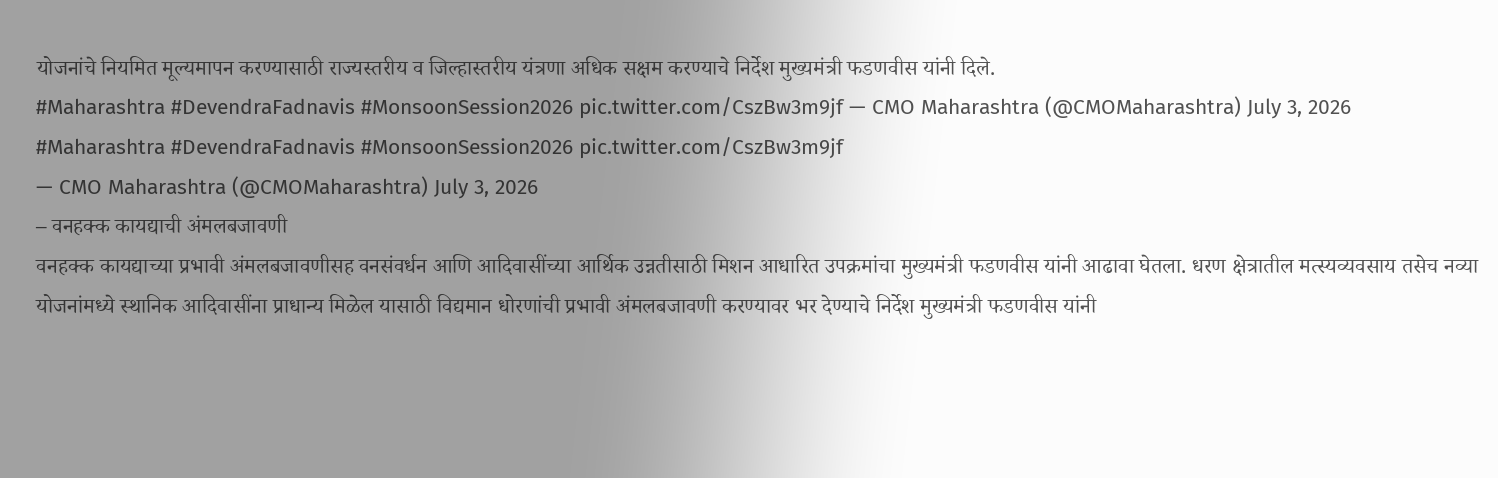योजनांचे नियमित मूल्यमापन करण्यासाठी राज्यस्तरीय व जिल्हास्तरीय यंत्रणा अधिक सक्षम करण्याचे निर्देश मुख्यमंत्री फडणवीस यांनी दिले.
#Maharashtra #DevendraFadnavis #MonsoonSession2026 pic.twitter.com/CszBw3m9jf — CMO Maharashtra (@CMOMaharashtra) July 3, 2026
#Maharashtra #DevendraFadnavis #MonsoonSession2026 pic.twitter.com/CszBw3m9jf
— CMO Maharashtra (@CMOMaharashtra) July 3, 2026
– वनहक्क कायद्याची अंमलबजावणी
वनहक्क कायद्याच्या प्रभावी अंमलबजावणीसह वनसंवर्धन आणि आदिवासींच्या आर्थिक उन्नतीसाठी मिशन आधारित उपक्रमांचा मुख्यमंत्री फडणवीस यांनी आढावा घेतला. धरण क्षेत्रातील मत्स्यव्यवसाय तसेच नव्या योजनांमध्ये स्थानिक आदिवासींना प्राधान्य मिळेल यासाठी विद्यमान धोरणांची प्रभावी अंमलबजावणी करण्यावर भर देण्याचे निर्देश मुख्यमंत्री फडणवीस यांनी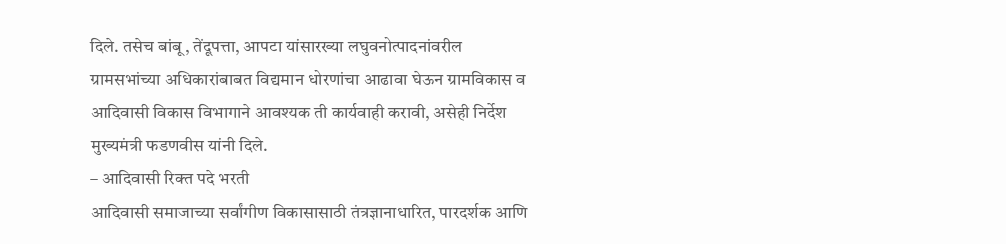दिले. तसेच बांबू, तेंदूपत्ता, आपटा यांसारख्या लघुवनोत्पादनांवरील ग्रामसभांच्या अधिकारांबाबत विद्यमान धोरणांचा आढावा घेऊन ग्रामविकास व आदिवासी विकास विभागाने आवश्यक ती कार्यवाही करावी, असेही निर्देश मुख्यमंत्री फडणवीस यांनी दिले.
– आदिवासी रिक्त पदे भरती
आदिवासी समाजाच्या सर्वांगीण विकासासाठी तंत्रज्ञानाधारित, पारदर्शक आणि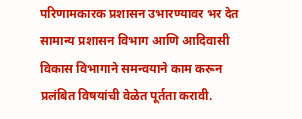परिणामकारक प्रशासन उभारण्यावर भर देत सामान्य प्रशासन विभाग आणि आदिवासी विकास विभागाने समन्वयाने काम करून प्रलंबित विषयांची वेळेत पूर्तता करावी.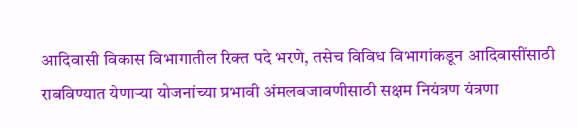आदिवासी विकास विभागातील रिक्त पदे भरणे, तसेच विविध विभागांकडून आदिवासींसाठी राबविण्यात येणाऱ्या योजनांच्या प्रभावी अंमलबजावणीसाठी सक्षम नियंत्रण यंत्रणा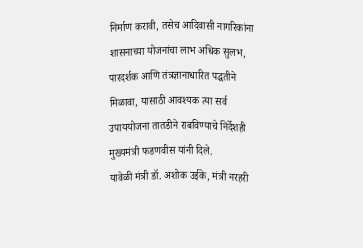निर्माण करावी, तसेच आदिवासी नागरिकांना शासनाच्या योजनांचा लाभ अधिक सुलभ, पारदर्शक आणि तंत्रज्ञानाधारित पद्धतीने मिळावा, यासाठी आवश्यक त्या सर्व उपाययोजना तातडीने राबविण्याचे निर्देशही मुख्यमंत्री फडणवीस यांनी दिले.
यावेळी मंत्री डॉ. अशोक उईके, मंत्री नरहरी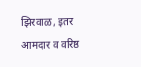झिरवाळ, इतर आमदार व वरिष्ठ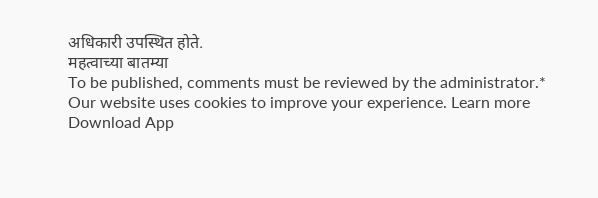अधिकारी उपस्थित होते.
महत्वाच्या बातम्या
To be published, comments must be reviewed by the administrator.*
Our website uses cookies to improve your experience. Learn more
Download App